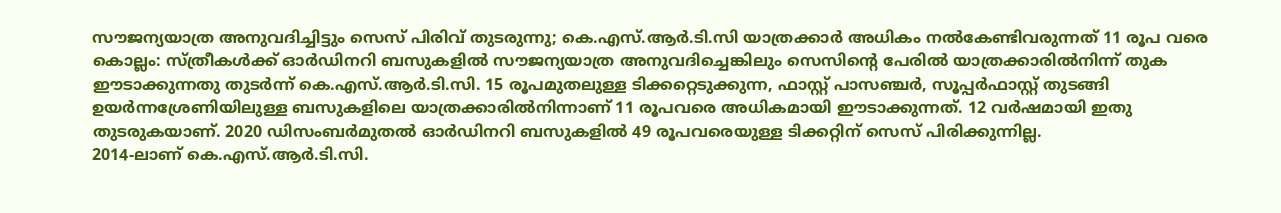സൗജന്യയാത്ര അനുവദിച്ചിട്ടും സെസ് പിരിവ് തുടരുന്നു; കെ.എസ്.ആർ.ടി.സി യാത്രക്കാർ അധികം നൽകേണ്ടിവരുന്നത് 11 രൂപ വരെ
കൊല്ലം: സ്ത്രീകൾക്ക് ഓർഡിനറി ബസുകളിൽ സൗജന്യയാത്ര അനുവദിച്ചെങ്കിലും സെസിന്റെ പേരിൽ യാത്രക്കാരിൽനിന്ന് തുക ഈടാക്കുന്നതു തുടർന്ന് കെ.എസ്.ആർ.ടി.സി. 15 രൂപമുതലുള്ള ടിക്കറ്റെടുക്കുന്ന, ഫാസ്റ്റ് പാസഞ്ചർ, സൂപ്പർഫാസ്റ്റ് തുടങ്ങി ഉയർന്നശ്രേണിയിലുള്ള ബസുകളിലെ യാത്രക്കാരിൽനിന്നാണ് 11 രൂപവരെ അധികമായി ഈടാക്കുന്നത്. 12 വർഷമായി ഇതു തുടരുകയാണ്. 2020 ഡിസംബർമുതൽ ഓർഡിനറി ബസുകളിൽ 49 രൂപവരെയുള്ള ടിക്കറ്റിന് സെസ് പിരിക്കുന്നില്ല.
2014-ലാണ് കെ.എസ്.ആർ.ടി.സി.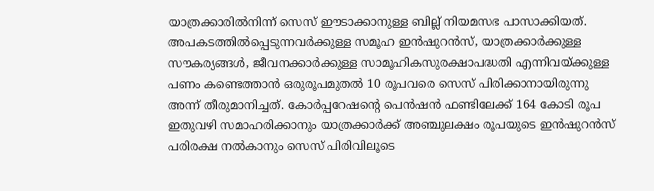യാത്രക്കാരിൽനിന്ന് സെസ് ഈടാക്കാനുള്ള ബില്ല് നിയമസഭ പാസാക്കിയത്. അപകടത്തിൽപ്പെടുന്നവർക്കുള്ള സമൂഹ ഇൻഷുറൻസ്, യാത്രക്കാർക്കുള്ള സൗകര്യങ്ങൾ, ജീവനക്കാർക്കുള്ള സാമൂഹികസുരക്ഷാപദ്ധതി എന്നിവയ്ക്കുള്ള പണം കണ്ടെത്താൻ ഒരുരൂപമുതൽ 10 രൂപവരെ സെസ് പിരിക്കാനായിരുന്നു അന്ന് തീരുമാനിച്ചത്. കോർപ്പറേഷന്റെ പെൻഷൻ ഫണ്ടിലേക്ക് 164 കോടി രൂപ ഇതുവഴി സമാഹരിക്കാനും യാത്രക്കാർക്ക് അഞ്ചുലക്ഷം രൂപയുടെ ഇൻഷുറൻസ് പരിരക്ഷ നൽകാനും സെസ് പിരിവിലൂടെ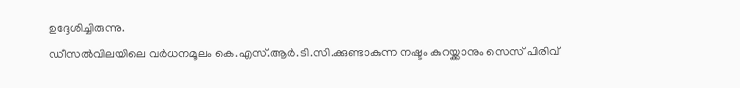ഉദ്ദേശിച്ചിരുന്നു.
ഡീസൽവിലയിലെ വർധനമൂലം കെ.എസ്.ആർ.ടി.സി.ക്കുണ്ടാകുന്ന നഷ്ടം കുറയ്ക്കാനും സെസ് പിരിവ്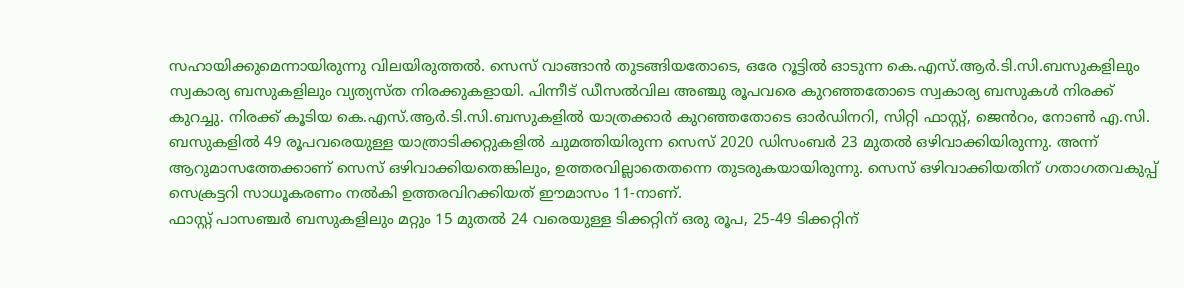സഹായിക്കുമെന്നായിരുന്നു വിലയിരുത്തൽ. സെസ് വാങ്ങാൻ തുടങ്ങിയതോടെ, ഒരേ റൂട്ടിൽ ഓടുന്ന കെ.എസ്.ആർ.ടി.സി.ബസുകളിലും സ്വകാര്യ ബസുകളിലും വ്യത്യസ്ത നിരക്കുകളായി. പിന്നീട് ഡീസൽവില അഞ്ചു രൂപവരെ കുറഞ്ഞതോടെ സ്വകാര്യ ബസുകൾ നിരക്ക് കുറച്ചു. നിരക്ക് കൂടിയ കെ.എസ്.ആർ.ടി.സി.ബസുകളിൽ യാത്രക്കാർ കുറഞ്ഞതോടെ ഓർഡിനറി, സിറ്റി ഫാസ്റ്റ്, ജെൻറം, നോൺ എ.സി. ബസുകളിൽ 49 രൂപവരെയുള്ള യാത്രാടിക്കറ്റുകളിൽ ചുമത്തിയിരുന്ന സെസ് 2020 ഡിസംബർ 23 മുതൽ ഒഴിവാക്കിയിരുന്നു. അന്ന് ആറുമാസത്തേക്കാണ് സെസ് ഒഴിവാക്കിയതെങ്കിലും, ഉത്തരവില്ലാതെതന്നെ തുടരുകയായിരുന്നു. സെസ് ഒഴിവാക്കിയതിന് ഗതാഗതവകുപ്പ് സെക്രട്ടറി സാധൂകരണം നൽകി ഉത്തരവിറക്കിയത് ഈമാസം 11-നാണ്.
ഫാസ്റ്റ് പാസഞ്ചർ ബസുകളിലും മറ്റും 15 മുതൽ 24 വരെയുള്ള ടിക്കറ്റിന് ഒരു രൂപ, 25-49 ടിക്കറ്റിന്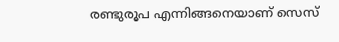രണ്ടുരൂപ എന്നിങ്ങനെയാണ് സെസ്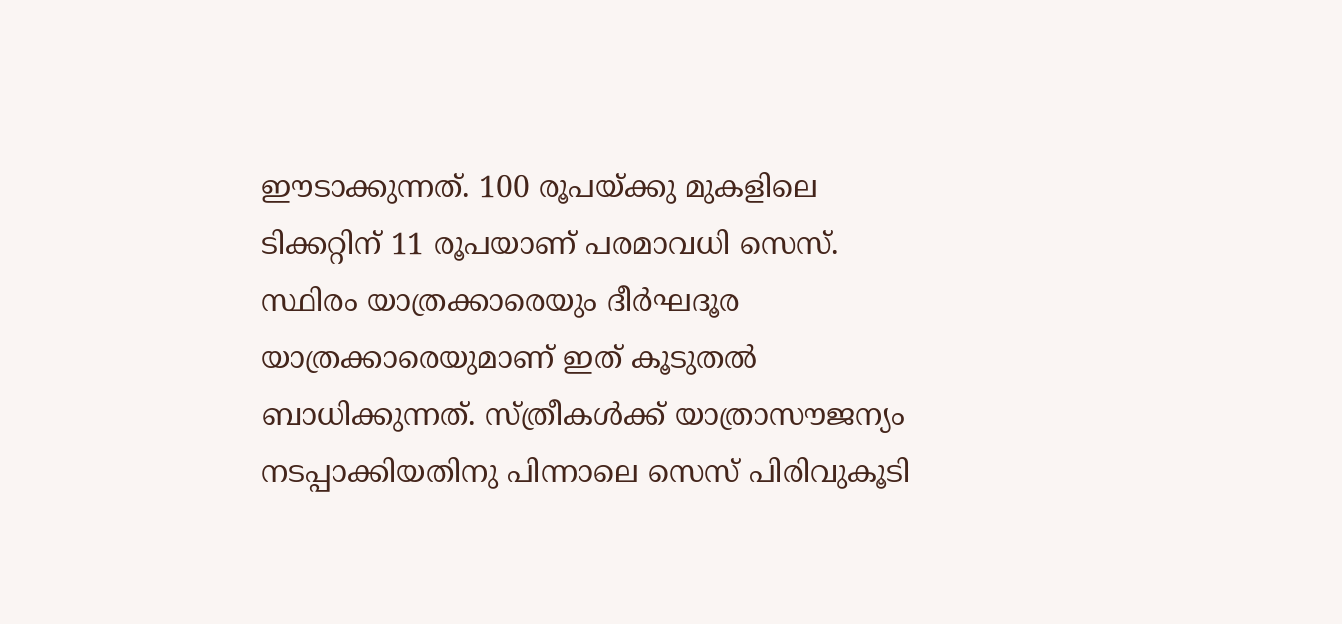ഈടാക്കുന്നത്. 100 രൂപയ്ക്കു മുകളിലെ ടിക്കറ്റിന് 11 രൂപയാണ് പരമാവധി സെസ്. സ്ഥിരം യാത്രക്കാരെയും ദീർഘദൂര യാത്രക്കാരെയുമാണ് ഇത് കൂടുതൽ ബാധിക്കുന്നത്. സ്ത്രീകൾക്ക് യാത്രാസൗജന്യം നടപ്പാക്കിയതിനു പിന്നാലെ സെസ് പിരിവുകൂടി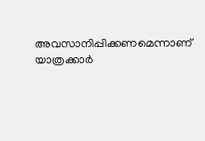അവസാനിപ്പിക്കണമെന്നാണ് യാത്രക്കാർ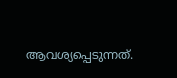ആവശ്യപ്പെടുന്നത്.